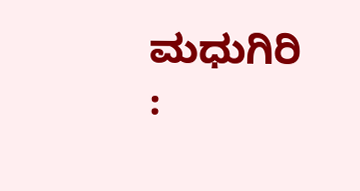ಮಧುಗಿರಿ :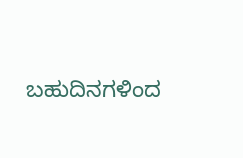ಬಹುದಿನಗಳಿಂದ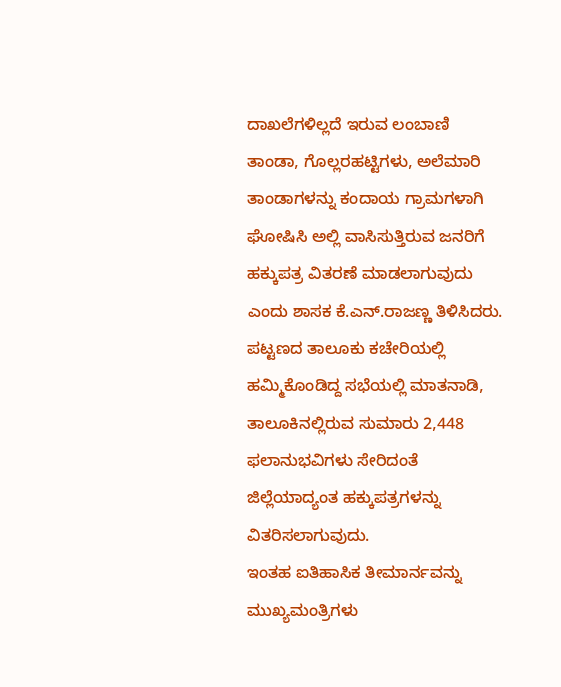ದಾಖಲೆಗಳಿಲ್ಲದೆ ಇರುವ ಲಂಬಾಣಿ ತಾಂಡಾ, ಗೊಲ್ಲರಹಟ್ಟಿಗಳು, ಅಲೆಮಾರಿ ತಾಂಡಾಗಳನ್ನು ಕಂದಾಯ ಗ್ರಾಮಗಳಾಗಿ ಘೋಷಿಸಿ ಅಲ್ಲಿ ವಾಸಿಸುತ್ತಿರುವ ಜನರಿಗೆ ಹಕ್ಕುಪತ್ರ ವಿತರಣೆ ಮಾಡಲಾಗುವುದು ಎಂದು ಶಾಸಕ ಕೆ.ಎನ್.ರಾಜಣ್ಣ ತಿಳಿಸಿದರು. ಪಟ್ಟಣದ ತಾಲೂಕು ಕಚೇರಿಯಲ್ಲಿ ಹಮ್ಮಿಕೊಂಡಿದ್ದ ಸಭೆಯಲ್ಲಿ ಮಾತನಾಡಿ, ತಾಲೂಕಿನಲ್ಲಿರುವ ಸುಮಾರು 2,448 ಫಲಾನುಭವಿಗಳು ಸೇರಿದಂತೆ ಜಿಲ್ಲೆಯಾದ್ಯಂತ ಹಕ್ಕುಪತ್ರಗಳನ್ನು ವಿತರಿಸಲಾಗುವುದು.
ಇಂತಹ ಐತಿಹಾಸಿಕ ತೀಮಾರ್ನವನ್ನು ಮುಖ್ಯಮಂತ್ರಿಗಳು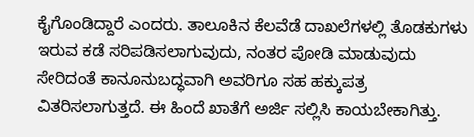ಕೈಗೊಂಡಿದ್ದಾರೆ ಎಂದರು. ತಾಲೂಕಿನ ಕೆಲವೆಡೆ ದಾಖಲೆಗಳಲ್ಲಿ ತೊಡಕುಗಳು ಇರುವ ಕಡೆ ಸರಿಪಡಿಸಲಾಗುವುದು, ನಂತರ ಪೋಡಿ ಮಾಡುವುದು ಸೇರಿದಂತೆ ಕಾನೂನುಬದ್ಧವಾಗಿ ಅವರಿಗೂ ಸಹ ಹಕ್ಕುಪತ್ರ ವಿತರಿಸಲಾಗುತ್ತದೆ. ಈ ಹಿಂದೆ ಖಾತೆಗೆ ಅರ್ಜಿ ಸಲ್ಲಿಸಿ ಕಾಯಬೇಕಾಗಿತ್ತು.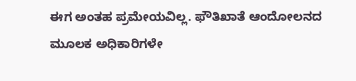ಈಗ ಅಂತಹ ಪ್ರಮೇಯವಿಲ್ಲ. ಫೌತಿಖಾತೆ ಆಂದೋಲನದ ಮೂಲಕ ಅಧಿಕಾರಿಗಳೇ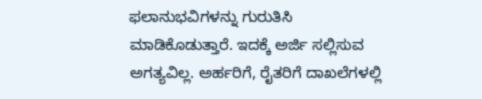ಫಲಾನುಭವಿಗಳನ್ನು ಗುರುತಿಸಿ ಮಾಡಿಕೊಡುತ್ತಾರೆ. ಇದಕ್ಕೆ ಅರ್ಜಿ ಸಲ್ಲಿಸುವ ಅಗತ್ಯವಿಲ್ಲ. ಅರ್ಹರಿಗೆ, ರೈತರಿಗೆ ದಾಖಲೆಗಳಲ್ಲಿ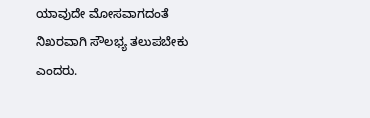ಯಾವುದೇ ಮೋಸವಾಗದಂತೆ ನಿಖರವಾಗಿ ಸೌಲಭ್ಯ ತಲುಪಬೇಕು ಎಂದರು.